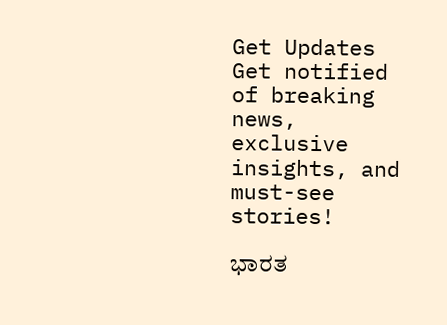Get Updates
Get notified of breaking news, exclusive insights, and must-see stories!

ಭಾರತ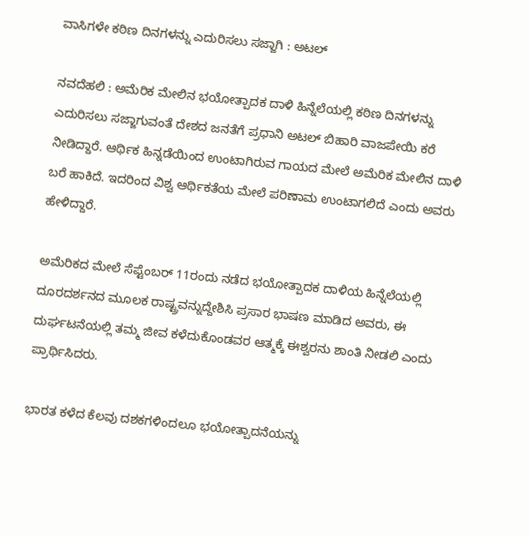ವಾಸಿಗಳೇ ಕಠಿಣ ದಿನಗಳನ್ನು ಎದುರಿಸಲು ಸಜ್ಜಾಗಿ : ಅಟಲ್‌

ನವದೆಹಲಿ : ಅಮೆರಿಕ ಮೇಲಿನ ಭಯೋತ್ಪಾದಕ ದಾಳಿ ಹಿನ್ನೆಲೆಯಲ್ಲಿ ಕಠಿಣ ದಿನಗಳನ್ನು ಎದುರಿಸಲು ಸಜ್ಜಾಗುವಂತೆ ದೇಶದ ಜನತೆಗೆ ಪ್ರಧಾನಿ ಅಟಲ್‌ ಬಿಹಾರಿ ವಾಜಪೇಯಿ ಕರೆ ನೀಡಿದ್ದಾರೆ. ಆರ್ಥಿಕ ಹಿನ್ನಡೆಯಿಂದ ಉಂಟಾಗಿರುವ ಗಾಯದ ಮೇಲೆ ಅಮೆರಿಕ ಮೇಲಿನ ದಾಳಿ ಬರೆ ಹಾಕಿದೆ. ಇದರಿಂದ ವಿಶ್ವ ಆರ್ಥಿಕತೆಯ ಮೇಲೆ ಪರಿಣಾಮ ಉಂಟಾಗಲಿದೆ ಎಂದು ಅವರು ಹೇಳಿದ್ದಾರೆ.

ಅಮೆರಿಕದ ಮೇಲೆ ಸೆಪ್ಟೆಂಬರ್‌ 11ರಂದು ನಡೆದ ಭಯೋತ್ಪಾದಕ ದಾಳಿಯ ಹಿನ್ನೆಲೆಯಲ್ಲಿ ದೂರದರ್ಶನದ ಮೂಲಕ ರಾಷ್ಟ್ರವನ್ನುದ್ದೇಶಿಸಿ ಪ್ರಸಾರ ಭಾಷಣ ಮಾಡಿದ ಅವರು, ಈ ದುರ್ಘಟನೆಯಲ್ಲಿ ತಮ್ಮ ಜೀವ ಕಳೆದುಕೊಂಡವರ ಆತ್ಮಕ್ಕೆ ಈಶ್ವರನು ಶಾಂತಿ ನೀಡಲಿ ಎಂದು ಪ್ರಾರ್ಥಿಸಿದರು.

ಭಾರತ ಕಳೆದ ಕೆಲವು ದಶಕಗಳಿಂದಲೂ ಭಯೋತ್ಪಾದನೆಯನ್ನು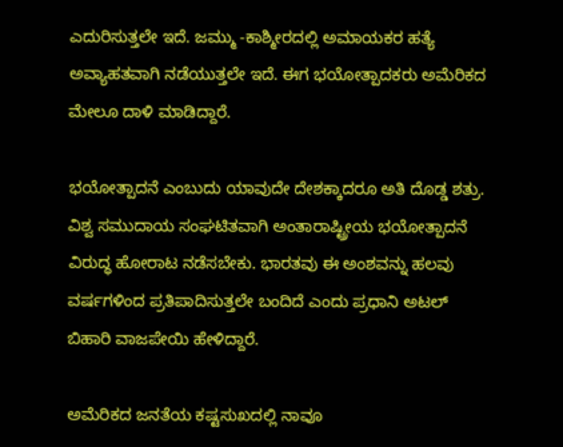ಎದುರಿಸುತ್ತಲೇ ಇದೆ. ಜಮ್ಮು -ಕಾಶ್ಮೀರದಲ್ಲಿ ಅಮಾಯಕರ ಹತ್ಯೆ ಅವ್ಯಾಹತವಾಗಿ ನಡೆಯುತ್ತಲೇ ಇದೆ. ಈಗ ಭಯೋತ್ಪಾದಕರು ಅಮೆರಿಕದ ಮೇಲೂ ದಾಳಿ ಮಾಡಿದ್ದಾರೆ.

ಭಯೋತ್ಪಾದನೆ ಎಂಬುದು ಯಾವುದೇ ದೇಶಕ್ಕಾದರೂ ಅತಿ ದೊಡ್ಡ ಶತ್ರು. ವಿಶ್ವ ಸಮುದಾಯ ಸಂಘಟಿತವಾಗಿ ಅಂತಾರಾಷ್ಟ್ರೀಯ ಭಯೋತ್ಪಾದನೆ ವಿರುದ್ಧ ಹೋರಾಟ ನಡೆಸಬೇಕು. ಭಾರತವು ಈ ಅಂಶವನ್ನು ಹಲವು ವರ್ಷಗಳಿಂದ ಪ್ರತಿಪಾದಿಸುತ್ತಲೇ ಬಂದಿದೆ ಎಂದು ಪ್ರಧಾನಿ ಅಟಲ್‌ ಬಿಹಾರಿ ವಾಜಪೇಯಿ ಹೇಳಿದ್ದಾರೆ.

ಅಮೆರಿಕದ ಜನತೆಯ ಕಷ್ಟಸುಖದಲ್ಲಿ ನಾವೂ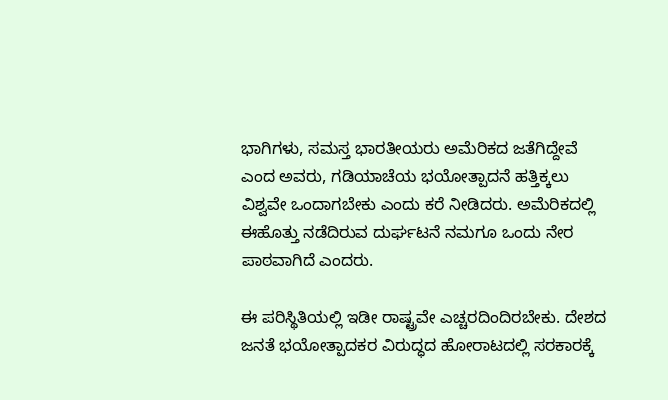ಭಾಗಿಗಳು, ಸಮಸ್ತ ಭಾರತೀಯರು ಅಮೆರಿಕದ ಜತೆಗಿದ್ದೇವೆ ಎಂದ ಅವರು, ಗಡಿಯಾಚೆಯ ಭಯೋತ್ಪಾದನೆ ಹತ್ತಿಕ್ಕಲು ವಿಶ್ವವೇ ಒಂದಾಗಬೇಕು ಎಂದು ಕರೆ ನೀಡಿದರು. ಅಮೆರಿಕದಲ್ಲಿ ಈಹೊತ್ತು ನಡೆದಿರುವ ದುರ್ಘಟನೆ ನಮಗೂ ಒಂದು ನೇರ ಪಾಠವಾಗಿದೆ ಎಂದರು.

ಈ ಪರಿಸ್ಥಿತಿಯಲ್ಲಿ ಇಡೀ ರಾಷ್ಟ್ರವೇ ಎಚ್ಚರದಿಂದಿರಬೇಕು. ದೇಶದ ಜನತೆ ಭಯೋತ್ಪಾದಕರ ವಿರುದ್ಧದ ಹೋರಾಟದಲ್ಲಿ ಸರಕಾರಕ್ಕೆ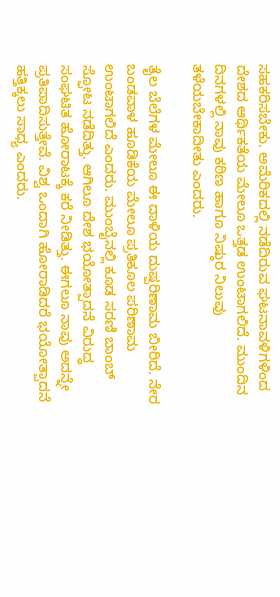ಸಹಕರಿಸಬೇಕು. ಅಮೆರಿಕದಲ್ಲಿ ನಡೆದಿರುವ ಘಟನಾವಳಿಗಳಿಂದ ದೇಶದ ಆರ್ಥಿಕತೆಯ ಮೇಲೂ ಒತ್ತಡ ಉಂಟಾಗಲಿದೆ. ಮುಂದಿನ ದಿನಗಳಲ್ಲಿ ನಾವು ಕಠಿಣ ಹಾಗೂ ನಿಷ್ಠುರ ನಿಲುವು ತಳೆಯಬೇಕಾದೀತು ಎಂದರು.

ತೈಲ ಬೆಲೆಗಳ ಮೇಲೂ ಈ ದಾಳಿಯ ದುಷ್ಪರಿಣಾಮ ಬೀರಿದೆ. ನೇರ ಬಂಡವಾಳ ಹೂಡಿಕೆಯ ಮೇಲೂ ಪ್ರತಿಕೂಲ ಪರಿಣಾಮ ಉಂಟಾಗಲಿದೆ ಎಂದರು. ಮುಂಬೈನಲ್ಲಿ ಕೂಡ ಸರಣಿ ಬಾಂಬ್‌ ಸ್ಫೋಟ ನಡೆದಿತ್ತು. ಆಗಿಲೂ ದೇಶ ಭಯೋತ್ಪಾದನೆ ವಿರುದ್ಧ ಸಂಘಟಿತ ಹೋರಾಟಕ್ಕೆ ಕರೆ ನೀಡಿತ್ತು. ಈಗಲೂ ನಾವು ಅದನ್ನೇ ಪ್ರತಿಪಾದಿಸುತ್ತೇವೆ. ವಿಶ್ವ ಒಂದಾಗಿ ಹೋರಾಡಿದರೆ ಭಯೋತ್ಪಾದನೆ ಹತ್ತಿಕ್ಕಲು ಸಾಧ್ಯ ಎಂದರು.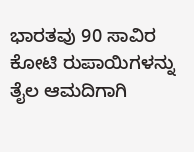ಭಾರತವು 90 ಸಾವಿರ ಕೋಟಿ ರುಪಾಯಿಗಳನ್ನು ತೈಲ ಆಮದಿಗಾಗಿ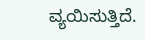ವ್ಯಯಿಸುತ್ತಿದೆ.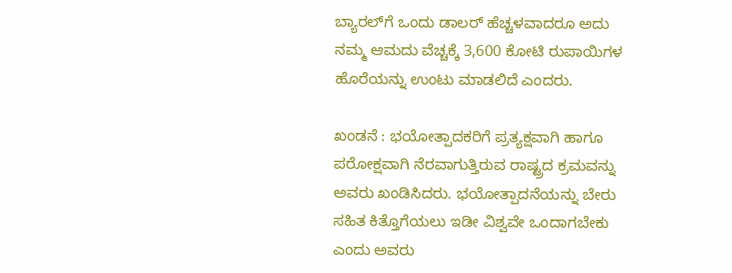ಬ್ಯಾರಲ್‌ಗೆ ಒಂದು ಡಾಲರ್‌ ಹೆಚ್ಚಳವಾದರೂ ಅದು ನಮ್ಮ ಆಮದು ವೆಚ್ಚಕ್ಕೆ 3,600 ಕೋಟಿ ರುಪಾಯಿಗಳ ಹೊರೆಯನ್ನು ಉಂಟು ಮಾಡಲಿದೆ ಎಂದರು.

ಖಂಡನೆ : ಭಯೋತ್ಪಾದಕರಿಗೆ ಪ್ರತ್ಯಕ್ಷವಾಗಿ ಹಾಗೂ ಪರೋಕ್ಷವಾಗಿ ನೆರವಾಗುತ್ತಿರುವ ರಾಷ್ಟ್ರದ ಕ್ರಮವನ್ನು ಅವರು ಖಂಡಿಸಿದರು. ಭಯೋತ್ಪಾದನೆಯನ್ನು ಬೇರು ಸಹಿತ ಕಿತ್ತೊಗೆಯಲು ಇಡೀ ವಿಶ್ವವೇ ಒಂದಾಗಬೇಕು ಎಂದು ಅವರು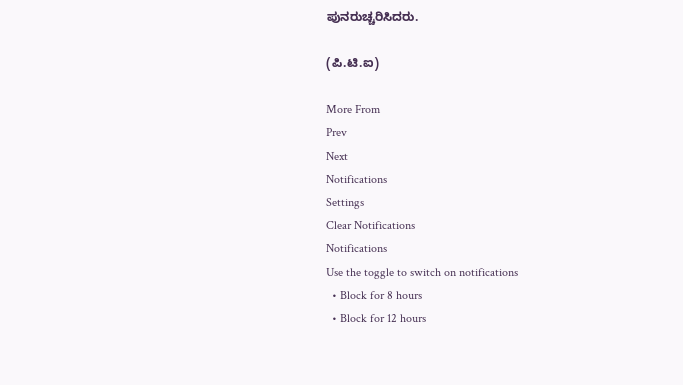ಪುನರುಚ್ಚರಿಸಿದರು.

(ಪಿ.ಟಿ.ಐ)

More From
Prev
Next
Notifications
Settings
Clear Notifications
Notifications
Use the toggle to switch on notifications
  • Block for 8 hours
  • Block for 12 hours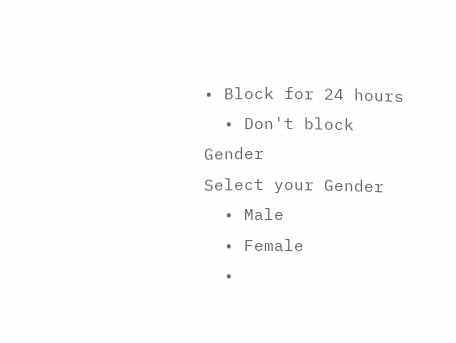• Block for 24 hours
  • Don't block
Gender
Select your Gender
  • Male
  • Female
  •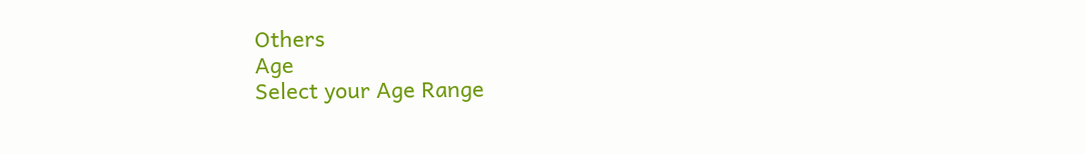Others
Age
Select your Age Range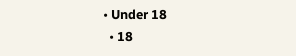• Under 18
  • 18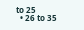to 25
  • 26 to 35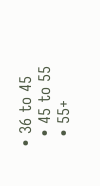• 36 to 45
  • 45 to 55
  • 55+